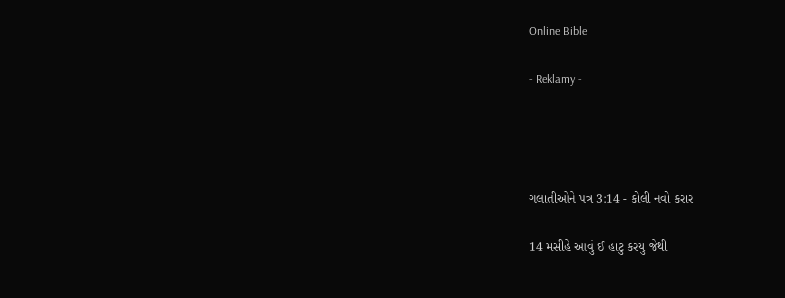Online Bible

- Reklamy -




ગલાતીઓને પત્ર 3:14 - કોલી નવો કરાર

14 મસીહે આવું ઈ હાટુ કરયુ જેથી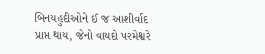બિનયહુદીઓને ઈ જ આશીર્વાદ પ્રાપ્ત થાય, જેનો વાયદો પરમેશ્વરે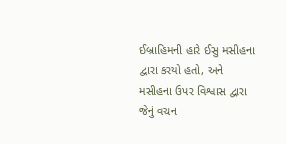ઈબ્રાહિમની હારે ઈસુ મસીહના દ્વારા કરયો હતો, અને મસીહના ઉપર વિશ્વાસ દ્વારા જેનું વચન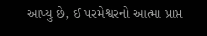આપ્યુ છે, ઈ પરમેશ્વરનો આત્મા પ્રાપ્ત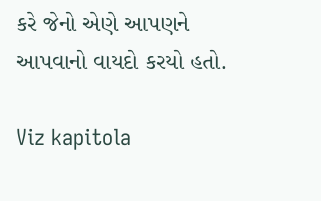કરે જેનો એણે આપણને આપવાનો વાયદો કરયો હતો.

Viz kapitola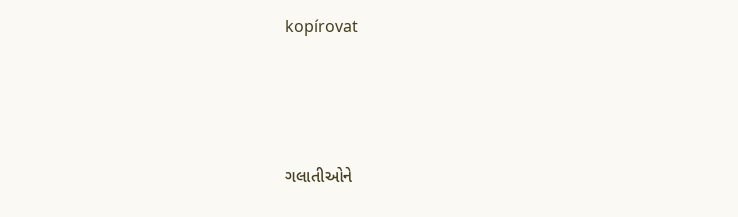kopírovat




ગલાતીઓને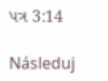પત્ર 3:14

Následuj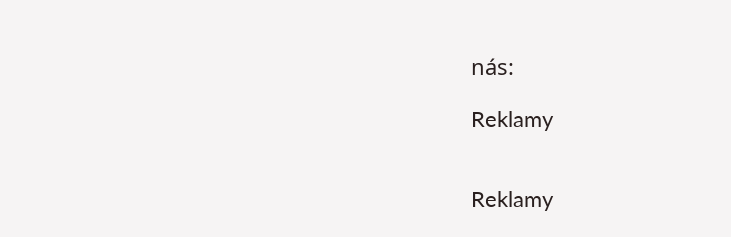nás:

Reklamy


Reklamy